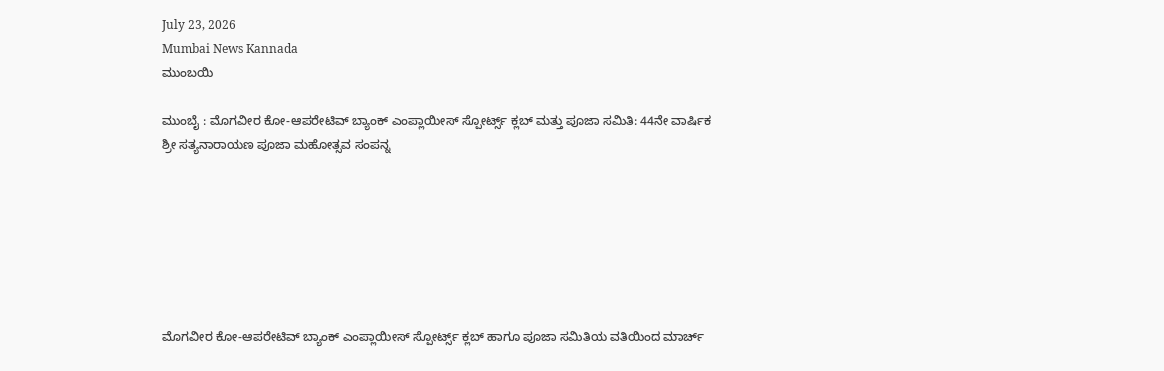July 23, 2026
Mumbai News Kannada
ಮುಂಬಯಿ

ಮುಂಬೈ : ಮೊಗವೀರ ಕೋ-ಆಪರೇಟಿವ್ ಬ್ಯಾಂಕ್ ಎಂಪ್ಲಾಯೀಸ್ ಸ್ಪೋರ್ಟ್ಸ್ ಕ್ಲಬ್ ಮತ್ತು ಪೂಜಾ ಸಮಿತಿ: 44ನೇ ವಾರ್ಷಿಕ ಶ್ರೀ ಸತ್ಯನಾರಾಯಣ ಪೂಜಾ ಮಹೋತ್ಸವ ಸಂಪನ್ನ







ಮೊಗವೀರ ಕೋ-ಆಪರೇಟಿವ್ ಬ್ಯಾಂಕ್ ಎಂಪ್ಲಾಯೀಸ್ ಸ್ಪೋರ್ಟ್ಸ್ ಕ್ಲಬ್ ಹಾಗೂ ಪೂಜಾ ಸಮಿತಿಯ ವತಿಯಿಂದ ಮಾರ್ಚ್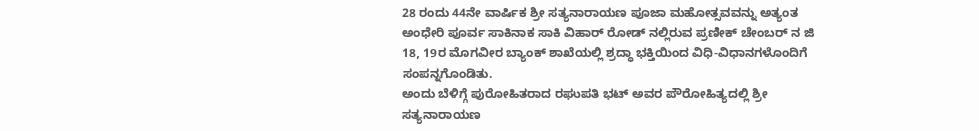28 ರಂದು 44ನೇ ವಾರ್ಷಿಕ ಶ್ರೀ ಸತ್ಯನಾರಾಯಣ ಪೂಜಾ ಮಹೋತ್ಸವವನ್ನು ಅತ್ಯಂತ ಅಂಧೇರಿ ಪೂರ್ವ ಸಾಕಿನಾಕ ಸಾಕಿ ವಿಹಾರ್ ರೋಡ್ ನಲ್ಲಿರುವ ಪ್ರಣೀಕ್ ಚೇಂಬರ್ ನ ಜಿ 18, 19ರ ಮೊಗವೀರ ಬ್ಯಾಂಕ್ ಶಾಖೆಯಲ್ಲಿ ಶ್ರದ್ಧಾ ಭಕ್ತಿಯಿಂದ ವಿಧಿ-ವಿಧಾನಗಳೊಂದಿಗೆ ಸಂಪನ್ನಗೊಂಡಿತು.
ಅಂದು ಬೆಳಿಗ್ಗೆ ಪುರೋಹಿತರಾದ ರಘುಪತಿ ಭಟ್ ಅವರ ಪೌರೋಹಿತ್ಯದಲ್ಲಿ ಶ್ರೀ ಸತ್ಯನಾರಾಯಣ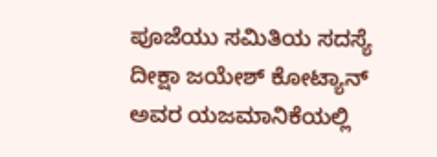ಪೂಜೆಯು ಸಮಿತಿಯ ಸದಸ್ಯೆ ದೀಕ್ಷಾ ಜಯೇಶ್ ಕೋಟ್ಯಾನ್ ಅವರ ಯಜಮಾನಿಕೆಯಲ್ಲಿ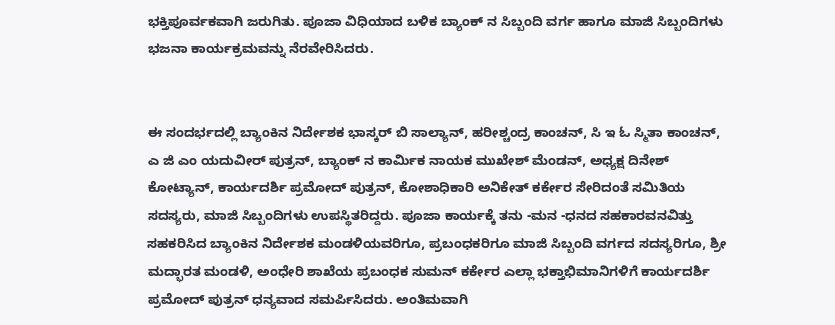ಭಕ್ತಿಪೂರ್ವಕವಾಗಿ ಜರುಗಿತು. ಪೂಜಾ ವಿಧಿಯಾದ ಬಳಿಕ ಬ್ಯಾಂಕ್ ನ ಸಿಬ್ಬಂದಿ ವರ್ಗ ಹಾಗೂ ಮಾಜಿ ಸಿಬ್ಬಂದಿಗಳು ಭಜನಾ ಕಾರ್ಯಕ್ರಮವನ್ನು ನೆರವೇರಿಸಿದರು.


ಈ ಸಂದರ್ಭದಲ್ಲಿ ಬ್ಯಾಂಕಿನ ನಿರ್ದೇಶಕ ಭಾಸ್ಕರ್ ಬಿ ಸಾಲ್ಯಾನ್, ಹರೀಶ್ಚಂದ್ರ ಕಾಂಚನ್, ಸಿ ಇ ಓ ಸ್ಮಿತಾ ಕಾಂಚನ್, ಎ ಜಿ ಎಂ ಯದುವೀರ್ ಪುತ್ರನ್, ಬ್ಯಾಂಕ್ ನ ಕಾರ್ಮಿಕ ನಾಯಕ ಮುಖೇಶ್ ಮೆಂಡನ್, ಅಧ್ಯಕ್ಷ ದಿನೇಶ್ ಕೋಟ್ಯಾನ್, ಕಾರ್ಯದರ್ಶಿ ಪ್ರಮೋದ್ ಪುತ್ರನ್, ಕೋಶಾಧಿಕಾರಿ ಅನಿಕೇತ್ ಕರ್ಕೇರ ಸೇರಿದಂತೆ ಸಮಿತಿಯ ಸದಸ್ಯರು, ಮಾಜಿ ಸಿಬ್ಬಂದಿಗಳು ಉಪಸ್ಥಿತರಿದ್ದರು. ಪೂಜಾ ಕಾರ್ಯಕ್ಕೆ ತನು -ಮನ -ಧನದ ಸಹಕಾರವನವಿತ್ತು ಸಹಕರಿಸಿದ ಬ್ಯಾಂಕಿನ ನಿರ್ದೇಶಕ ಮಂಡಳಿಯವರಿಗೂ, ಪ್ರಬಂಧಕರಿಗೂ ಮಾಜಿ ಸಿಬ್ಬಂದಿ ವರ್ಗದ ಸದಸ್ಯರಿಗೂ, ಶ್ರೀ ಮದ್ಭಾರತ ಮಂಡಳಿ, ಅಂಧೇರಿ ಶಾಖೆಯ ಪ್ರಬಂಧಕ ಸುಮನ್ ಕರ್ಕೇರ ಎಲ್ಲಾ ಭಕ್ತಾಭಿಮಾನಿಗಳಿಗೆ ಕಾರ್ಯದರ್ಶಿ ಪ್ರಮೋದ್ ಪುತ್ರನ್ ಧನ್ಯವಾದ ಸಮರ್ಪಿಸಿದರು. ಅಂತಿಮವಾಗಿ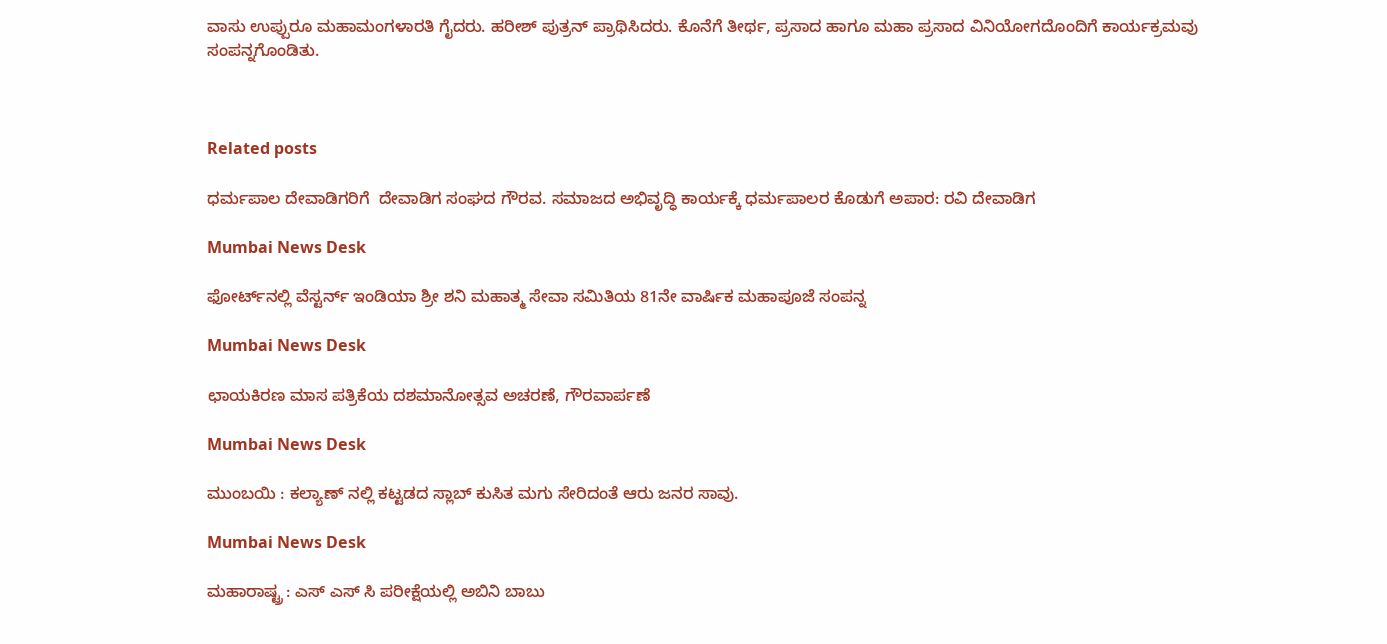ವಾಸು ಉಪ್ಪುರೂ ಮಹಾಮಂಗಳಾರತಿ ಗೈದರು. ಹರೀಶ್ ಪುತ್ರನ್ ಪ್ರಾಥಿಸಿದರು. ಕೊನೆಗೆ ತೀರ್ಥ, ಪ್ರಸಾದ ಹಾಗೂ ಮಹಾ ಪ್ರಸಾದ ವಿನಿಯೋಗದೊಂದಿಗೆ ಕಾರ್ಯಕ್ರಮವು ಸಂಪನ್ನಗೊಂಡಿತು.



Related posts

ಧರ್ಮಪಾಲ ದೇವಾಡಿಗರಿಗೆ  ದೇವಾಡಿಗ ಸಂಘದ ಗೌರವ. ಸಮಾಜದ ಅಭಿವೃದ್ಧಿ ಕಾರ್ಯಕ್ಕೆ ಧರ್ಮಪಾಲರ ಕೊಡುಗೆ ಅಪಾರ: ರವಿ ದೇವಾಡಿಗ

Mumbai News Desk

ಫೋರ್ಟ್‌ನಲ್ಲಿ ವೆಸ್ಟರ್ನ್ ಇಂಡಿಯಾ ಶ್ರೀ ಶನಿ ಮಹಾತ್ಮ ಸೇವಾ ಸಮಿತಿಯ 81ನೇ ವಾರ್ಷಿಕ ಮಹಾಪೂಜೆ ಸಂಪನ್ನ

Mumbai News Desk

ಛಾಯಕಿರಣ ಮಾಸ ಪತ್ರಿಕೆಯ ದಶಮಾನೋತ್ಸವ ಅಚರಣೆ, ಗೌರವಾರ್ಪಣೆ

Mumbai News Desk

ಮುಂಬಯಿ : ಕಲ್ಯಾಣ್ ನಲ್ಲಿ ಕಟ್ಟಡದ ಸ್ಲಾಬ್ ಕುಸಿತ ಮಗು ಸೇರಿದಂತೆ ಆರು ಜನರ ಸಾವು.

Mumbai News Desk

ಮಹಾರಾಷ್ಟ್ರ : ಎಸ್ ಎಸ್ ಸಿ ಪರೀಕ್ಷೆಯಲ್ಲಿ ಅಬಿನಿ ಬಾಬು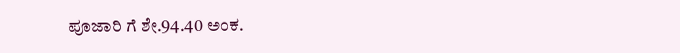ಪೂಜಾರಿ ಗೆ ಶೇ.94.40 ಅಂಕ.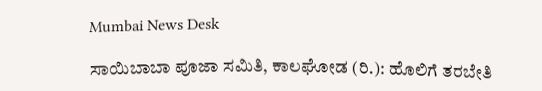Mumbai News Desk

ಸಾಯಿಬಾಬಾ ಪೂಜಾ ಸಮಿತಿ, ಕಾಲಘೋಡ (ರಿ.): ಹೊಲಿಗೆ ತರಬೇತಿ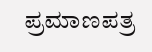ಪ್ರಮಾಣಪತ್ರ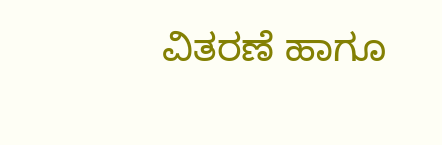ವಿತರಣೆ ಹಾಗೂ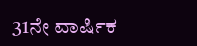31ನೇ ವಾರ್ಷಿಕ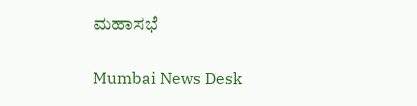ಮಹಾಸಭೆ

Mumbai News Desk